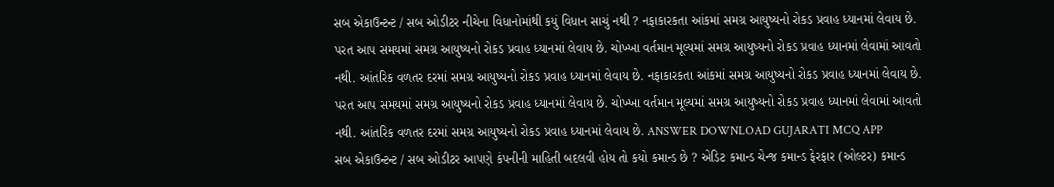સબ એકાઉન્ટન્ટ / સબ ઓડીટર નીચેના વિધાનોમાંથી કયું વિધાન સાચું નથી ? નફાકારકતા આંકમાં સમગ્ર આયુષ્યનો રોકડ પ્રવાહ ધ્યાનમાં લેવાય છે. પરત આપ સમયમાં સમગ્ર આયુષ્યનો રોકડ પ્રવાહ ધ્યાનમાં લેવાય છે. ચોખ્ખા વર્તમાન મૂલ્યમાં સમગ્ર આયુષ્યનો રોકડ પ્રવાહ ધ્યાનમાં લેવામાં આવતો નથી. આંતરિક વળતર દરમાં સમગ્ર આયુષ્યનો રોકડ પ્રવાહ ધ્યાનમાં લેવાય છે. નફાકારકતા આંકમાં સમગ્ર આયુષ્યનો રોકડ પ્રવાહ ધ્યાનમાં લેવાય છે. પરત આપ સમયમાં સમગ્ર આયુષ્યનો રોકડ પ્રવાહ ધ્યાનમાં લેવાય છે. ચોખ્ખા વર્તમાન મૂલ્યમાં સમગ્ર આયુષ્યનો રોકડ પ્રવાહ ધ્યાનમાં લેવામાં આવતો નથી. આંતરિક વળતર દરમાં સમગ્ર આયુષ્યનો રોકડ પ્રવાહ ધ્યાનમાં લેવાય છે. ANSWER DOWNLOAD GUJARATI MCQ APP
સબ એકાઉન્ટન્ટ / સબ ઓડીટર આપણે કંપનીની માહિતી બદલવી હોય તો કયો કમાન્ડ છે ? એડિટ કમાન્ડ ચેન્જ કમાન્ડ ફેરફાર (ઓલ્ટર) કમાન્ડ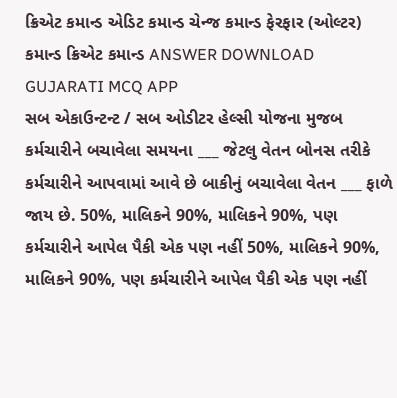ક્રિએટ કમાન્ડ એડિટ કમાન્ડ ચેન્જ કમાન્ડ ફેરફાર (ઓલ્ટર) કમાન્ડ ક્રિએટ કમાન્ડ ANSWER DOWNLOAD GUJARATI MCQ APP
સબ એકાઉન્ટન્ટ / સબ ઓડીટર હેલ્સી યોજના મુજબ કર્મચારીને બચાવેલા સમયના ___ જેટલુ વેતન બોનસ તરીકે કર્મચારીને આપવામાં આવે છે બાકીનું બચાવેલા વેતન ___ ફાળે જાય છે. 50%, માલિકને 90%, માલિકને 90%, પણ કર્મચારીને આપેલ પૈકી એક પણ નહીં 50%, માલિકને 90%, માલિકને 90%, પણ કર્મચારીને આપેલ પૈકી એક પણ નહીં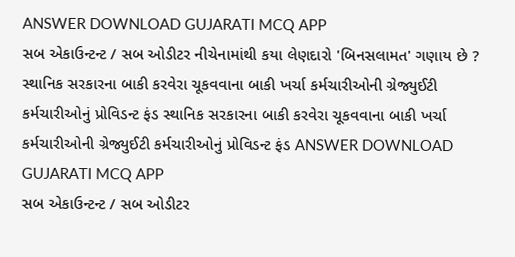ANSWER DOWNLOAD GUJARATI MCQ APP
સબ એકાઉન્ટન્ટ / સબ ઓડીટર નીચેનામાંથી કયા લેણદારો 'બિનસલામત' ગણાય છે ? સ્થાનિક સરકારના બાકી કરવેરા ચૂકવવાના બાકી ખર્ચા કર્મચારીઓની ગ્રેજ્યુઈટી કર્મચારીઓનું પ્રોવિડન્ટ ફંડ સ્થાનિક સરકારના બાકી કરવેરા ચૂકવવાના બાકી ખર્ચા કર્મચારીઓની ગ્રેજ્યુઈટી કર્મચારીઓનું પ્રોવિડન્ટ ફંડ ANSWER DOWNLOAD GUJARATI MCQ APP
સબ એકાઉન્ટન્ટ / સબ ઓડીટર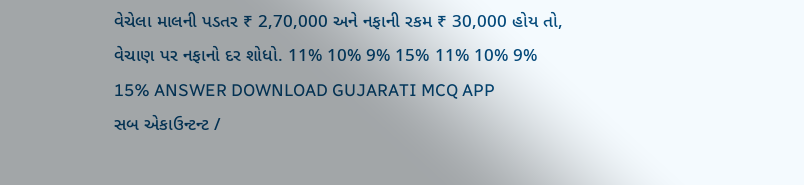વેચેલા માલની પડતર ₹ 2,70,000 અને નફાની રકમ ₹ 30,000 હોય તો, વેચાણ પર નફાનો દર શોધો. 11% 10% 9% 15% 11% 10% 9% 15% ANSWER DOWNLOAD GUJARATI MCQ APP
સબ એકાઉન્ટન્ટ /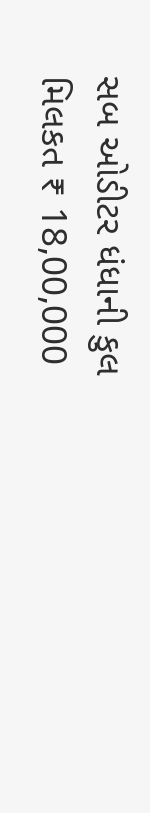સબ ઓડીટર ધંધાની કુલ મિલકત ₹ 18,00,000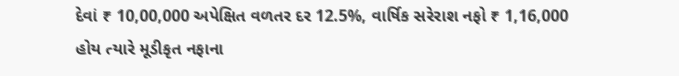દેવાં ₹ 10,00,000 અપેક્ષિત વળતર દર 12.5%, વાર્ષિક સરેરાશ નફો ₹ 1,16,000 હોય ત્યારે મૂડીકૃત નફાના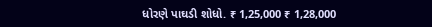ધોરણે પાઘડી શોધો. ₹ 1,25,000 ₹ 1,28,000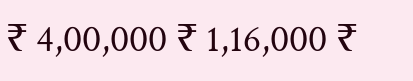₹ 4,00,000 ₹ 1,16,000 ₹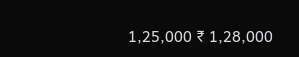1,25,000 ₹ 1,28,000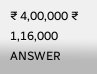₹ 4,00,000 ₹ 1,16,000 ANSWER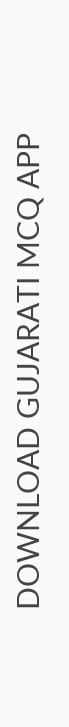DOWNLOAD GUJARATI MCQ APP